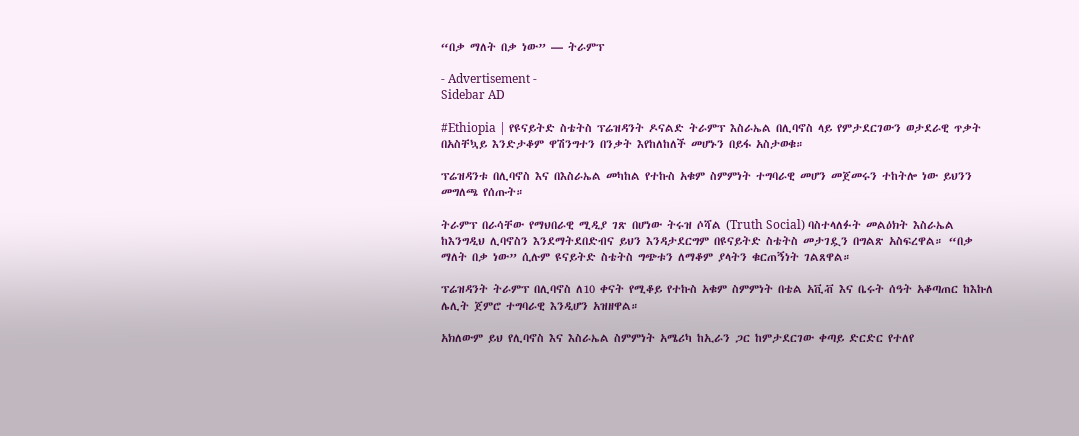“በቃ ማለት በቃ ነው” — ትራምፕ

- Advertisement -
Sidebar AD

#Ethiopia | የዩናይትድ ስቴትስ ፕሬዝዳንት ዶናልድ ትራምፕ እስራኤል በሊባኖስ ላይ የምታደርገውን ወታደራዊ ጥቃት በአስቸኳይ እንድታቆም ዋሽንግተን በንቃት እየከለከለች መሆኑን በይፋ አስታወቁ።

ፕሬዝዳንቱ በሊባኖስ እና በእስራኤል መካከል የተኩስ አቁም ስምምነት ተግባራዊ መሆን መጀመሩን ተከትሎ ነው ይህንን መግለጫ የሰጡት።

ትራምፕ በራሳቸው የማህበራዊ ሚዲያ ገጽ በሆነው ትሩዝ ሶሻል (Truth Social) ባስተላለፉት መልዕክት እስራኤል ከእንግዲህ ሊባኖስን እንደማትደበድብና ይህን እንዳታደርግም በዩናይትድ ስቴትስ መታገዷን በግልጽ አስፍረዋል። “በቃ ማለት በቃ ነው” ሲሉም ዩናይትድ ስቴትስ ግጭቱን ለማቆም ያላትን ቁርጠኝነት ገልጸዋል።

ፕሬዝዳንት ትራምፕ በሊባኖስ ለ10 ቀናት የሚቆይ የተኩስ አቁም ስምምነት በቴል አቪቭ እና ቤሩት ሰዓት አቆጣጠር ከእኩለ ሌሊት ጀምሮ ተግባራዊ እንዲሆን አዝዘዋል።

አክለውም ይህ የሊባኖስ እና እስራኤል ስምምነት አሜሪካ ከኢራን ጋር ከምታደርገው ቀጣይ ድርድር የተለየ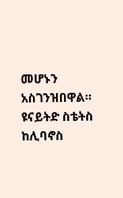መሆኑን አስገንዝበዋል። ዩናይትድ ስቴትስ ከሊባኖስ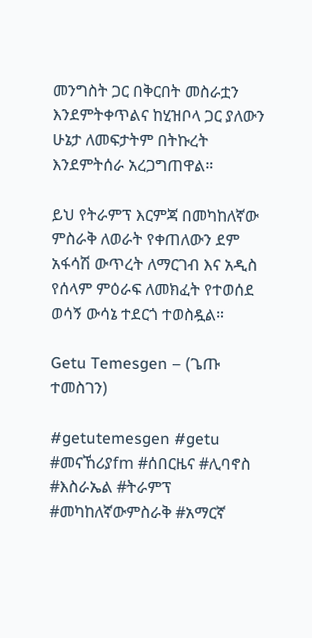መንግስት ጋር በቅርበት መስራቷን እንደምትቀጥልና ከሂዝቦላ ጋር ያለውን ሁኔታ ለመፍታትም በትኩረት እንደምትሰራ አረጋግጠዋል።

ይህ የትራምፕ እርምጃ በመካከለኛው ምስራቅ ለወራት የቀጠለውን ደም አፋሳሽ ውጥረት ለማርገብ እና አዲስ የሰላም ምዕራፍ ለመክፈት የተወሰደ ወሳኝ ውሳኔ ተደርጎ ተወስዷል።

Getu Temesgen – (ጌጡ ተመስገን)

#getutemesgen #getu
#መናኸሪያfm #ሰበርዜና #ሊባኖስ #እስራኤል #ትራምፕ #መካከለኛውምስራቅ #አማርኛ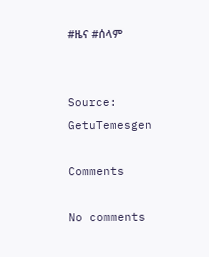#ዜና #ሰላም


Source: GetuTemesgen

Comments

No comments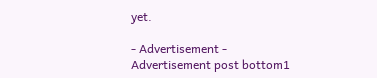yet.

- Advertisement -
Advertisement post bottom1